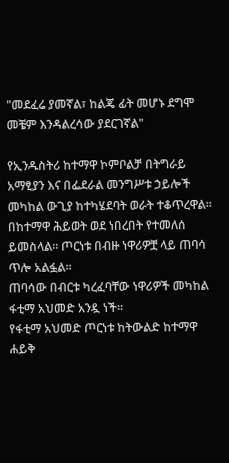"መደፈሬ ያመኛል፣ ከልጄ ፊት መሆኑ ደግሞ መቼም እንዳልረሳው ያደርገኛል"

የኢንዱስትሪ ከተማዋ ኮምቦልቻ በትግራይ አማፂያን እና በፌደራል መንግሥቱ ኃይሎች መካከል ውጊያ ከተካሄደባት ወራት ተቆጥረዋል።
በከተማዋ ሕይወት ወደ ነበረበት የተመለሰ ይመስላል። ጦርነቱ በብዙ ነዋሪዎቿ ላይ ጠባሳ ጥሎ አልፏል።
ጠባሳው በብርቱ ካረፈባቸው ነዋሪዎች መካከል ፋቲማ አህመድ አንዷ ነች።
የፋቲማ አህመድ ጦርነቱ ከትውልድ ከተማዋ ሐይቅ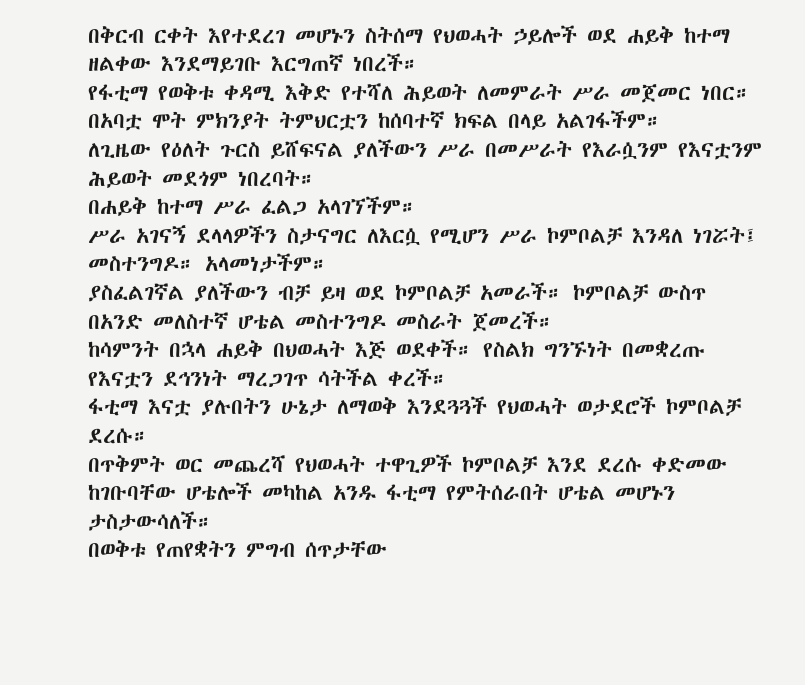በቅርብ ርቀት እየተደረገ መሆኑን ስትሰማ የህወሓት ኃይሎች ወደ ሐይቅ ከተማ ዘልቀው እንደማይገቡ እርግጠኛ ነበረች።
የፋቲማ የወቅቱ ቀዳሚ እቅድ የተሻለ ሕይወት ለመምራት ሥራ መጀመር ነበር። በአባቷ ሞት ምክንያት ትምህርቷን ከሰባተኛ ክፍል በላይ አልገፋችም።
ለጊዜው የዕለት ጉርስ ይሸፍናል ያለችውን ሥራ በመሥራት የእራሷንም የእናቷንም ሕይወት መደጎም ነበረባት።
በሐይቅ ከተማ ሥራ ፈልጋ አላገኘችም።
ሥራ አገናኝ ደላላዎችን ስታናግር ለእርሷ የሚሆን ሥራ ኮምቦልቻ እንዳለ ነገሯት፤ መስተንግዶ። አላመነታችም።
ያስፈልገኛል ያለችውን ብቻ ይዛ ወደ ኮምቦልቻ አመራች። ኮምቦልቻ ውስጥ በአንድ መለስተኛ ሆቴል መስተንግዶ መስራት ጀመረች።
ከሳምንት በኋላ ሐይቅ በህወሓት እጅ ወደቀች። የስልክ ግንኙነት በመቋረጡ የእናቷን ደኅንነት ማረጋገጥ ሳትችል ቀረች።
ፋቲማ እናቷ ያሉበትን ሁኔታ ለማወቅ እንደጓጓች የህወሓት ወታደሮች ኮምቦልቻ ደረሱ።
በጥቅምት ወር መጨረሻ የህወሓት ተዋጊዎች ኮምቦልቻ እንደ ደረሱ ቀድመው ከገቡባቸው ሆቴሎች መካከል አንዱ ፋቲማ የምትሰራበት ሆቴል መሆኑን ታስታውሳለች።
በወቅቱ የጠየቋትን ምግብ ሰጥታቸው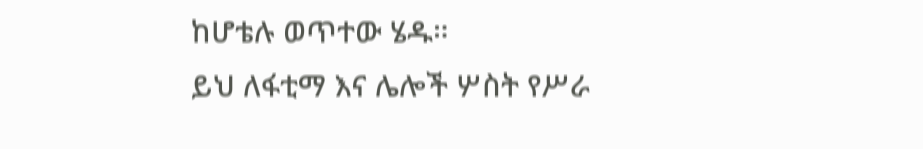ከሆቴሉ ወጥተው ሄዱ።
ይህ ለፋቲማ እና ሌሎች ሦስት የሥራ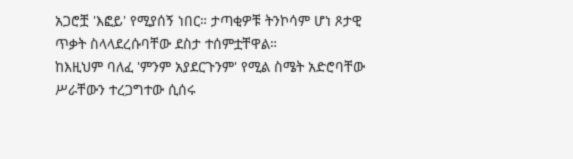አጋሮቿ 'እፎይ' የሚያሰኝ ነበር። ታጣቂዎቹ ትንኮሳም ሆነ ጾታዊ ጥቃት ስላላደረሱባቸው ደስታ ተሰምቷቸዋል።
ከእዚህም ባለፈ 'ምንም አያደርጉንም' የሚል ስሜት አድሮባቸው ሥራቸውን ተረጋግተው ሲሰሩ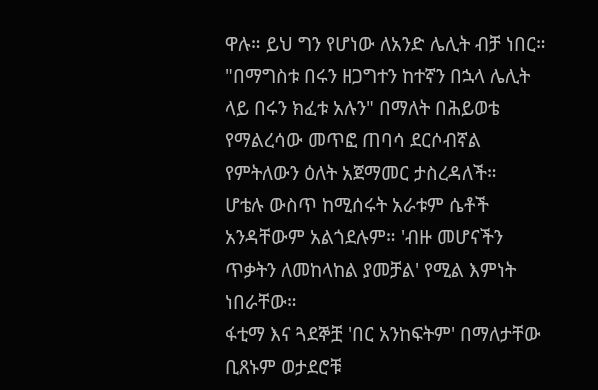ዋሉ። ይህ ግን የሆነው ለአንድ ሌሊት ብቻ ነበር።
"በማግስቱ በሩን ዘጋግተን ከተኛን በኋላ ሌሊት ላይ በሩን ክፈቱ አሉን" በማለት በሕይወቴ የማልረሳው መጥፎ ጠባሳ ደርሶብኛል የምትለውን ዕለት አጀማመር ታስረዳለች።
ሆቴሉ ውስጥ ከሚሰሩት አራቱም ሴቶች አንዳቸውም አልጎደሉም። 'ብዙ መሆናችን ጥቃትን ለመከላከል ያመቻል' የሚል እምነት ነበራቸው።
ፋቲማ እና ጓደኞቿ 'በር አንከፍትም' በማለታቸው ቢጸኑም ወታደሮቹ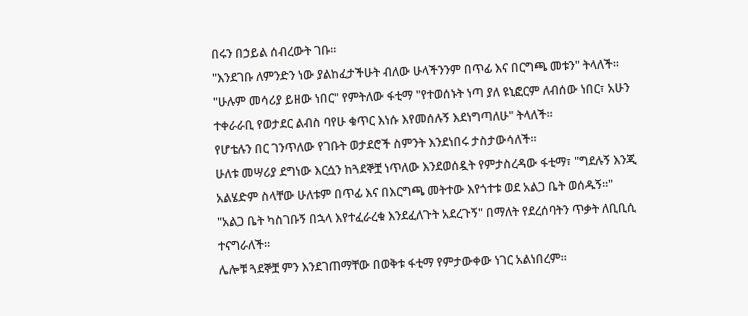በሩን በኃይል ሰብረውት ገቡ።
"እንደገቡ ለምንድን ነው ያልከፈታችሁት ብለው ሁላችንንም በጥፊ እና በርግጫ መቱን" ትላለች።
"ሁሉም መሳሪያ ይዘው ነበር" የምትለው ፋቲማ "የተወሰኑት ነጣ ያለ ዩኒፎርም ለብሰው ነበር፣ አሁን ተቀራራቢ የወታደር ልብስ ባየሁ ቁጥር እነሱ እየመሰሉኝ እደነግጣለሁ" ትላለች።
የሆቴሉን በር ገንጥለው የገቡት ወታደሮች ስምንት እንደነበሩ ታስታውሳለች።
ሁለቱ መሣሪያ ደግነው እርሷን ከጓደኞቿ ነጥለው እንደወሰዷት የምታስረዳው ፋቲማ፣ "ግደሉኝ እንጂ አልሄድም ስላቸው ሁለቱም በጥፊ እና በእርግጫ መትተው እየጎተቱ ወደ አልጋ ቤት ወሰዱኝ።"
"አልጋ ቤት ካስገቡኝ በኋላ እየተፈራረቁ እንደፈለጉት አደረጉኝ" በማለት የደረሰባትን ጥቃት ለቢቢሲ ተናግራለች።
ሌሎቹ ጓደኞቿ ምን እንደገጠማቸው በወቅቱ ፋቲማ የምታውቀው ነገር አልነበረም።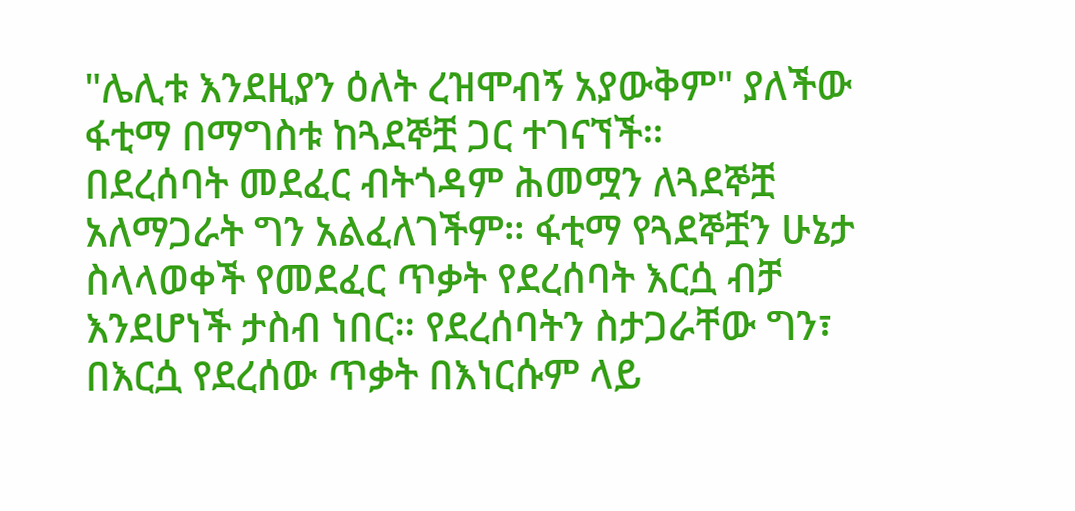"ሌሊቱ እንደዚያን ዕለት ረዝሞብኝ አያውቅም" ያለችው ፋቲማ በማግስቱ ከጓደኞቿ ጋር ተገናኘች።
በደረሰባት መደፈር ብትጎዳም ሕመሟን ለጓደኞቿ አለማጋራት ግን አልፈለገችም። ፋቲማ የጓደኞቿን ሁኔታ ስላላወቀች የመደፈር ጥቃት የደረሰባት እርሷ ብቻ እንደሆነች ታስብ ነበር። የደረሰባትን ስታጋራቸው ግን፣ በእርሷ የደረሰው ጥቃት በእነርሱም ላይ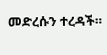መድረሱን ተረዳች።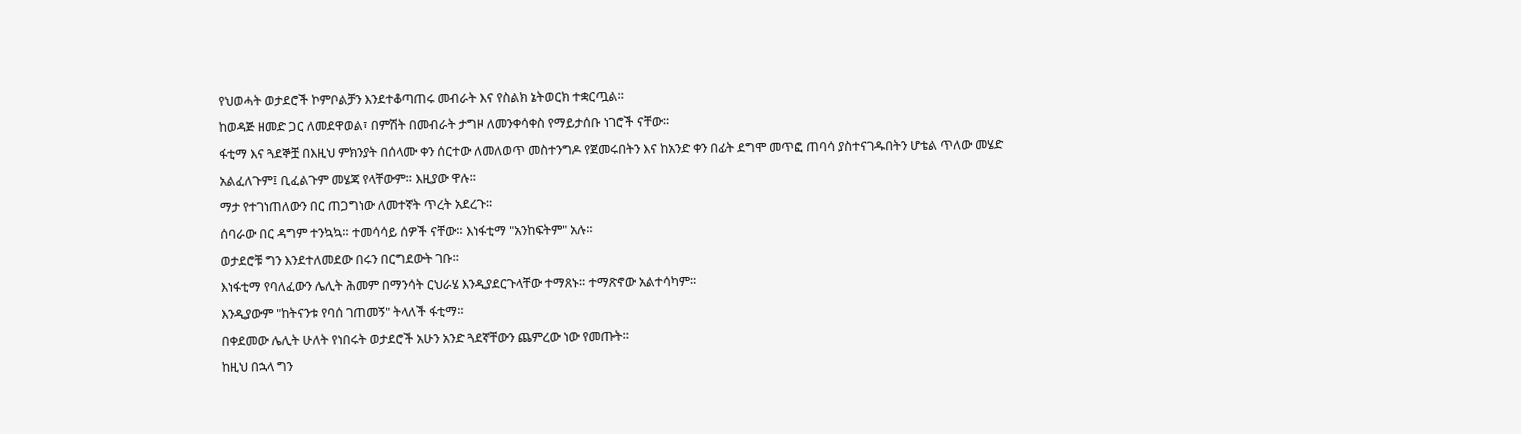የህወሓት ወታደሮች ኮምቦልቻን እንደተቆጣጠሩ መብራት እና የስልክ ኔትወርክ ተቋርጧል።
ከወዳጅ ዘመድ ጋር ለመደዋወል፣ በምሽት በመብራት ታግዞ ለመንቀሳቀስ የማይታሰቡ ነገሮች ናቸው።
ፋቲማ እና ጓደኞቿ በእዚህ ምክንያት በሰላሙ ቀን ሰርተው ለመለወጥ መስተንግዶ የጀመሩበትን እና ከአንድ ቀን በፊት ደግሞ መጥፎ ጠባሳ ያስተናገዱበትን ሆቴል ጥለው መሄድ አልፈለጉም፤ ቢፈልጉም መሄጃ የላቸውም። እዚያው ዋሉ።
ማታ የተገነጠለውን በር ጠጋግነው ለመተኛት ጥረት አደረጉ።
ሰባራው በር ዳግም ተንኳኳ። ተመሳሳይ ሰዎች ናቸው። እነፋቲማ "አንከፍትም" አሉ።
ወታደሮቹ ግን እንደተለመደው በሩን በርግደውት ገቡ።
እነፋቲማ የባለፈውን ሌሊት ሕመም በማንሳት ርህራሄ እንዲያደርጉላቸው ተማጸኑ። ተማጽኖው አልተሳካም።
እንዲያውም "ከትናንቱ የባሰ ገጠመኝ" ትላለች ፋቲማ።
በቀደመው ሌሊት ሁለት የነበሩት ወታደሮች አሁን አንድ ጓደኛቸውን ጨምረው ነው የመጡት።
ከዚህ በኋላ ግን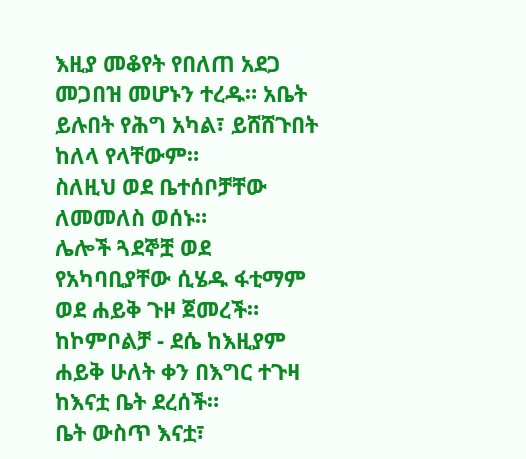እዚያ መቆየት የበለጠ አደጋ መጋበዝ መሆኑን ተረዱ። አቤት ይሉበት የሕግ አካል፣ ይሸሸጉበት ከለላ የላቸውም።
ስለዚህ ወደ ቤተሰቦቻቸው ለመመለስ ወሰኑ።
ሌሎች ጓደኞቿ ወደ የአካባቢያቸው ሲሄዱ ፋቲማም ወደ ሐይቅ ጉዞ ጀመረች።
ከኮምቦልቻ - ደሴ ከእዚያም ሐይቅ ሁለት ቀን በእግር ተጉዛ ከእናቷ ቤት ደረሰች።
ቤት ውስጥ እናቷ፣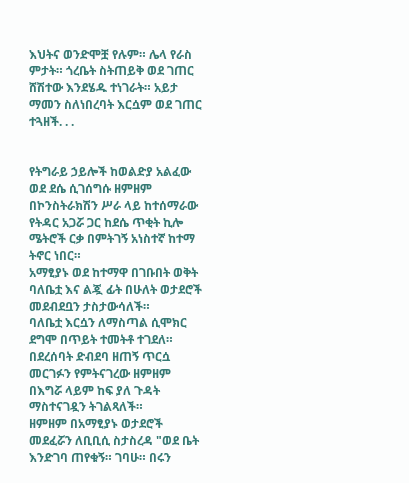እህትና ወንድሞቿ የሉም። ሌላ የራስ ምታት። ጎረቤት ስትጠይቅ ወደ ገጠር ሸሽተው እንደሄዱ ተነገራት። አይታ ማመን ስለነበረባት እርሷም ወደ ገጠር ተጓዘች. . .


የትግራይ ኃይሎች ከወልድያ አልፈው ወደ ደሴ ሲገሰግሱ ዘምዘም በኮንስትራክሽን ሥራ ላይ ከተሰማራው የትዳር አጋሯ ጋር ከደሴ ጥቂት ኪሎ ሜትሮች ርቃ በምትገኝ አነስተኛ ከተማ ትኖር ነበር።
አማፂያኑ ወደ ከተማዋ በገቡበት ወቅት ባለቤቷ እና ልጇ ፊት በሁለት ወታደሮች መደብደቧን ታስታውሳለች።
ባለቤቷ እርሷን ለማስጣል ሲሞክር ደግሞ በጥይት ተመትቶ ተገደለ።
በደረሰባት ድብደባ ዘጠኝ ጥርሷ መርገፉን የምትናገረው ዘምዘም በእግሯ ላይም ከፍ ያለ ጉዳት ማስተናገዷን ትገልጻለች።
ዘምዘም በአማፂያኑ ወታደሮች መደፈሯን ለቢቢሲ ስታስረዳ "ወደ ቤት እንድገባ ጠየቁኝ። ገባሁ። በሩን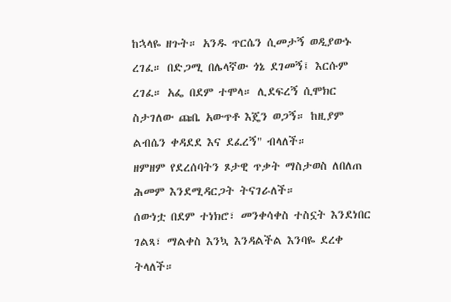ከኋላዬ ዘጉት። አንዱ ጥርሴን ሲመታኝ ወዲያውኑ ረገፈ። በድጋሚ በሌላኛው ጎኔ ደገመኝ፤ እርሱም ረገፈ። አፌ በደም ተሞላ። ሊደፍረኝ ሲሞክር ስታገለው ጩቤ አውጥቶ እጄን ወጋኝ። ከዚያም ልብሴን ቀዳደደ እና ደፈረኝ" ብላለች።
ዘምዘም የደረሰባትን ጾታዊ ጥቃት ማስታወስ ለበለጠ ሕመም እንደሚዳርጋት ትናገራለች።
ሰውነቷ በደም ተነክሮ፣ መንቀሳቀስ ተስኗት እንደነበር ገልጻ፣ ማልቀስ እንኳ እንዳልችል እንባዬ ደረቀ ትላለች።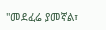"መደፈሬ ያመኛል፣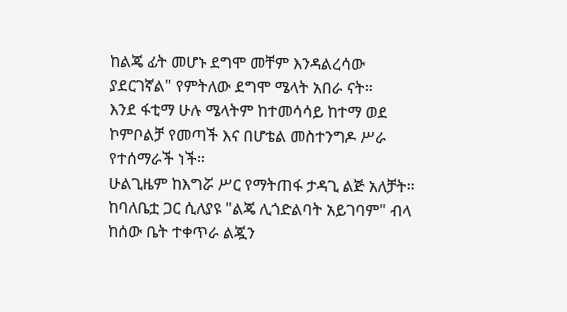ከልጄ ፊት መሆኑ ደግሞ መቸም እንዳልረሳው ያደርገኛል" የምትለው ደግሞ ሜላት አበራ ናት።
እንደ ፋቲማ ሁሉ ሜላትም ከተመሳሳይ ከተማ ወደ ኮምቦልቻ የመጣች እና በሆቴል መስተንግዶ ሥራ የተሰማራች ነች።
ሁልጊዜም ከእግሯ ሥር የማትጠፋ ታዳጊ ልጅ አለቻት።
ከባለቤቷ ጋር ሲለያዩ "ልጄ ሊጎድልባት አይገባም" ብላ ከሰው ቤት ተቀጥራ ልጇን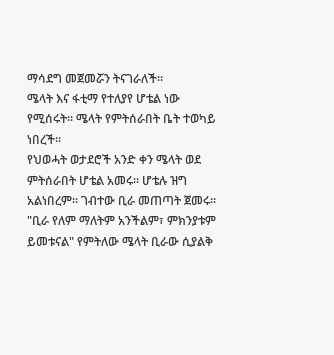ማሳደግ መጀመሯን ትናገራለች።
ሜላት እና ፋቲማ የተለያየ ሆቴል ነው የሚሰሩት። ሜላት የምትሰራበት ቤት ተወካይ ነበረች።
የህወሓት ወታደሮች አንድ ቀን ሜላት ወደ ምትሰራበት ሆቴል አመሩ። ሆቴሉ ዝግ አልነበረም። ገብተው ቢራ መጠጣት ጀመሩ።
"ቢራ የለም ማለትም አንችልም፣ ምክንያቱም ይመቱናል" የምትለው ሜላት ቢራው ሲያልቅ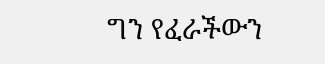ግን የፈራችውን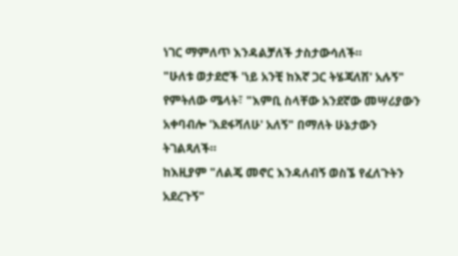ነገር ማምለጥ እንዳልቻለች ታስታውሳለች።
"ሁለቱ ወታደሮች 'ነይ አንቺ ከእኛ ጋር ትሄጃለሽ' አሉኝ" የምትለው ሜላት፣ "እምቢ ስላቸው አንደኛው መሣሪያውን አቀባብሎ 'እደፋሻለሁ' አለኝ" በማለት ሁኔታውን ትገልጻለች።
ከእዚያም "ለልጄ መኖር እንዳለብኝ ወስኜ የፈለጉትን አደረጉኝ"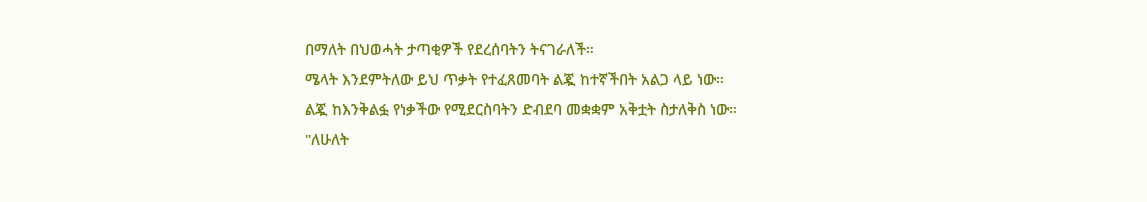በማለት በህወሓት ታጣቂዎች የደረሰባትን ትናገራለች።
ሜላት እንደምትለው ይህ ጥቃት የተፈጸመባት ልጇ ከተኛችበት አልጋ ላይ ነው።
ልጇ ከእንቅልፏ የነቃችው የሚደርስባትን ድብደባ መቋቋም አቅቷት ስታለቅስ ነው።
"ለሁለት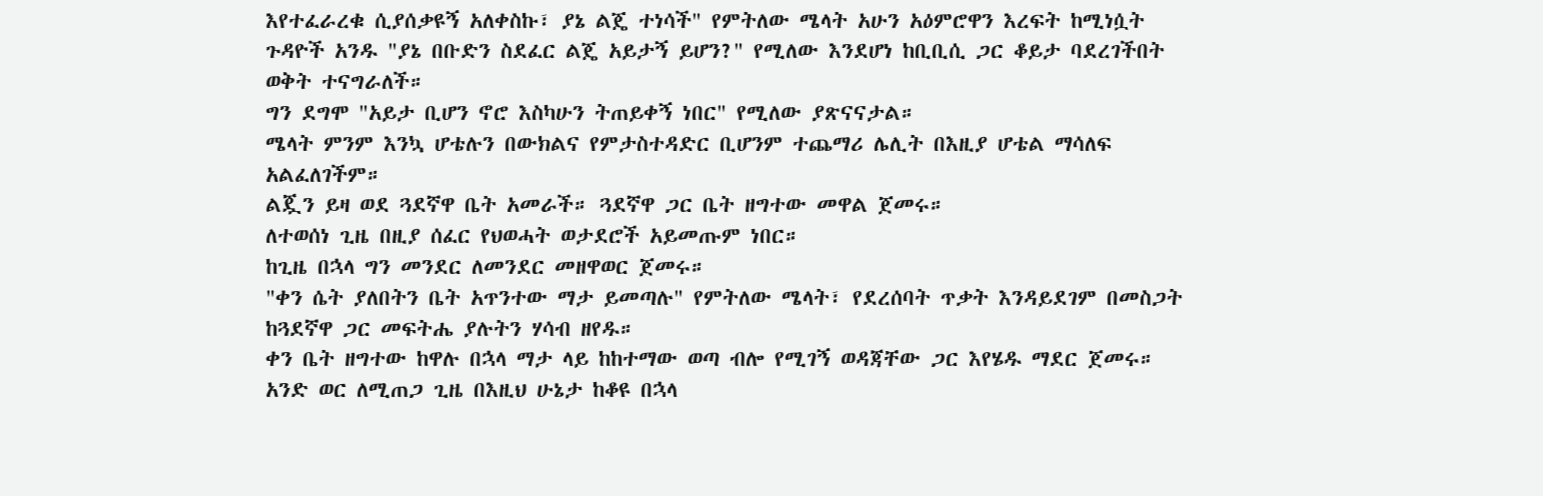እየተፈራረቁ ሲያሰቃዩኝ አለቀስኩ፣ ያኔ ልጄ ተነሳች" የምትለው ሜላት አሁን አዕምሮዋን እረፍት ከሚነሷት ጉዳዮች አንዱ "ያኔ በቡድን ስደፈር ልጄ አይታኝ ይሆን?" የሚለው እንደሆነ ከቢቢሲ ጋር ቆይታ ባደረገችበት ወቅት ተናግራለች።
ግን ደግሞ "አይታ ቢሆን ኖሮ እስካሁን ትጠይቀኝ ነበር" የሚለው ያጽናናታል።
ሜላት ምንም እንኳ ሆቴሉን በውክልና የምታስተዳድር ቢሆንም ተጨማሪ ሌሊት በእዚያ ሆቴል ማሳለፍ አልፈለገችም።
ልጇን ይዛ ወደ ጓደኛዋ ቤት አመራች። ጓደኛዋ ጋር ቤት ዘግተው መዋል ጀመሩ።
ለተወሰነ ጊዜ በዚያ ሰፈር የህወሓት ወታደሮች አይመጡም ነበር።
ከጊዜ በኋላ ግን መንደር ለመንደር መዘዋወር ጀመሩ።
"ቀን ሴት ያለበትን ቤት አጥንተው ማታ ይመጣሉ" የምትለው ሜላት፣ የደረሰባት ጥቃት እንዳይደገም በመስጋት ከጓደኛዋ ጋር መፍትሔ ያሉትን ሃሳብ ዘየዱ።
ቀን ቤት ዘግተው ከዋሉ በኋላ ማታ ላይ ከከተማው ወጣ ብሎ የሚገኝ ወዳጃቸው ጋር እየሄዱ ማደር ጀመሩ።
አንድ ወር ለሚጠጋ ጊዜ በእዚህ ሁኔታ ከቆዩ በኋላ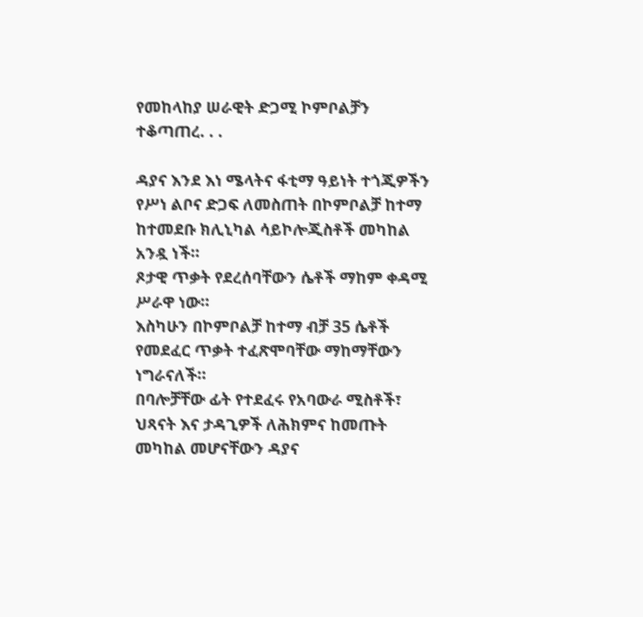የመከላከያ ሠራዊት ድጋሚ ኮምቦልቻን ተቆጣጠረ. . .

ዳያና እንደ እነ ሜላትና ፋቲማ ዓይነት ተጎጂዎችን የሥነ ልቦና ድጋፍ ለመስጠት በኮምቦልቻ ከተማ ከተመደቡ ክሊኒካል ሳይኮሎጂስቶች መካከል አንዷ ነች።
ጾታዊ ጥቃት የደረሰባቸውን ሴቶች ማከም ቀዳሚ ሥራዋ ነው።
እስካሁን በኮምቦልቻ ከተማ ብቻ 35 ሴቶች የመደፈር ጥቃት ተፈጽሞባቸው ማከማቸውን ነግራናለች።
በባሎቻቸው ፊት የተደፈሩ የአባውራ ሚስቶች፣ ህጻናት እና ታዳጊዎች ለሕክምና ከመጡት መካከል መሆናቸውን ዳያና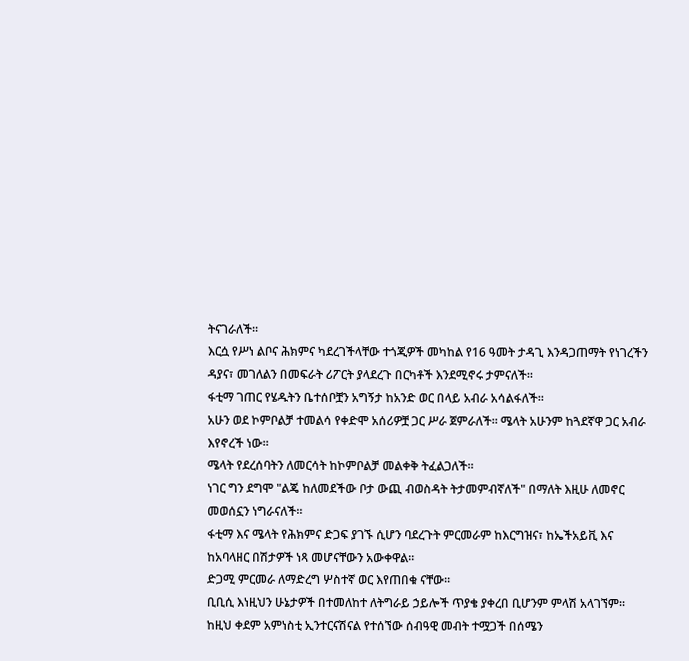ትናገራለች።
እርሷ የሥነ ልቦና ሕክምና ካደረገችላቸው ተጎጂዎች መካከል የ16 ዓመት ታዳጊ እንዳጋጠማት የነገረችን ዳያና፣ መገለልን በመፍራት ሪፖርት ያላደረጉ በርካቶች እንደሚኖሩ ታምናለች።
ፋቲማ ገጠር የሄዱትን ቤተሰቦቿን አግኝታ ከአንድ ወር በላይ አብራ አሳልፋለች።
አሁን ወደ ኮምቦልቻ ተመልሳ የቀድሞ አሰሪዎቿ ጋር ሥራ ጀምራለች። ሜላት አሁንም ከጓደኛዋ ጋር አብራ እየኖረች ነው።
ሜላት የደረሰባትን ለመርሳት ከኮምቦልቻ መልቀቅ ትፈልጋለች።
ነገር ግን ደግሞ "ልጄ ከለመደችው ቦታ ውጪ ብወስዳት ትታመምብኛለች" በማለት እዚሁ ለመኖር መወሰኗን ነግራናለች።
ፋቲማ እና ሜላት የሕክምና ድጋፍ ያገኙ ሲሆን ባደረጉት ምርመራም ከእርግዝና፣ ከኤችአይቪ እና ከአባላዘር በሽታዎች ነጻ መሆናቸውን አውቀዋል።
ድጋሚ ምርመራ ለማድረግ ሦስተኛ ወር እየጠበቁ ናቸው።
ቢቢሲ እነዚህን ሁኔታዎች በተመለከተ ለትግራይ ኃይሎች ጥያቄ ያቀረበ ቢሆንም ምላሽ አላገኘም።
ከዚህ ቀደም አምነስቲ ኢንተርናሽናል የተሰኘው ሰብዓዊ መብት ተሟጋች በሰሜን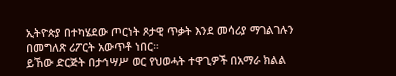ኢትዮጵያ በተካሄደው ጦርነት ጾታዊ ጥቃት እንደ መሳሪያ ማገልገሉን በመግለጽ ሪፖርት አውጥቶ ነበር።
ይኸው ድርጅት በታኅሣሥ ወር የህወሓት ተዋጊዎች በአማራ ክልል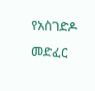የአስገድዶ መድፈር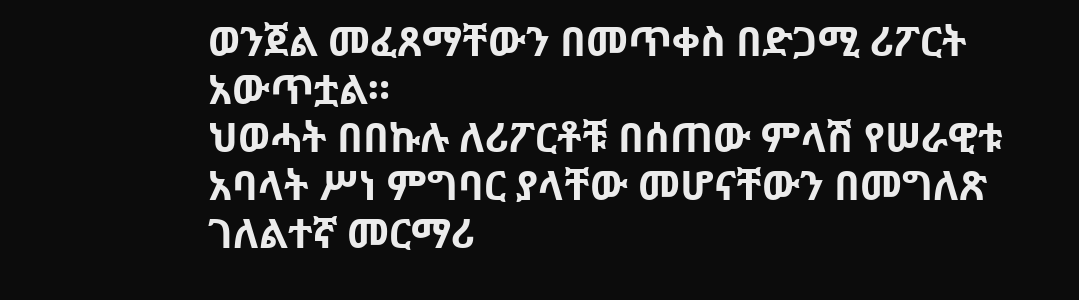ወንጀል መፈጸማቸውን በመጥቀስ በድጋሚ ሪፖርት አውጥቷል።
ህወሓት በበኩሉ ለሪፖርቶቹ በሰጠው ምላሽ የሠራዊቱ አባላት ሥነ ምግባር ያላቸው መሆናቸውን በመግለጽ ገለልተኛ መርማሪ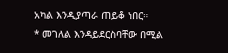አካል እንዲያጣራ ጠይቆ ነበር።
* መገለል እንዳይደርስባቸው በሚል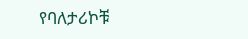የባለታሪኮቹ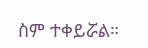ስም ተቀይሯል።